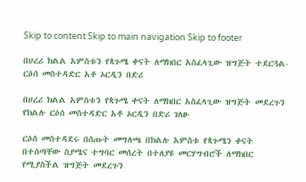Skip to content Skip to main navigation Skip to footer

በሀረሪ ክልል አምስቱን የጳጉሜ ቀናት ለማክበር አስፈላጊው ዝግጅት ተደርጓል- ርዕሰ መስተዳድር አቶ ኦርዲን በድሪ

በሀረሪ ክልል አምስቱን የጳጉሜ ቀናት ለማክበር አስፈላጊው ዝግጅት መደረጉን የክልሉ ርዕሰ መስተዳድር አቶ ኦርዲን በድሪ ገለፁ

ርዕሰ መስተዳደሩ በሰጡት መግለጫ በክልሉ አምስቱ የጳጉሜን ቀናት በተሰጣቸው ስያሜና ተግባር መሰረት በተለያዩ መርሃግብሮች ለማክበር የሚያስችል ዝግጅት መደረጉን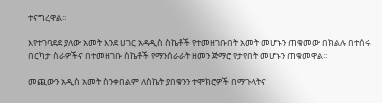ተናግረዋል፡፡

እየተገባደደ ያለው አመት እንደ ሀገር አዳዲስ ስኬቶች የተመዘገቡበት አመት መሆኑን ጠቁመው በክልሉ በተሰሩ በርካታ ስራዎችና በተመዘገቡ ስኬቶች የማንሰራራት ዘመን ጅማሮ የታየበት መሆኑን ጠቁመዋል።

መጪውን አዲስ አመት ስንቀበልም ለስኬት ያበቁንን ተሞክሮዎች በማጉላትና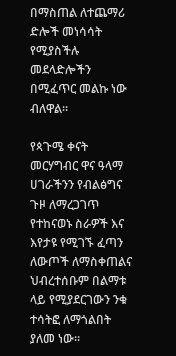በማስጠል ለተጨማሪ ድሎች መነሳሳት የሚያስችሉ መደላድሎችን በሚፈጥር መልኩ ነው ብለዋል፡፡

የጳጉሜ ቀናት መርሃግብር ዋና ዓላማ ሀገራችንን የብልፅግና ጉዞ ለማረጋገጥ የተከናወኑ ስራዎች እና እየታዩ የሚገኙ ፈጣን ለውጦች ለማስቀጠልና ህብረተሰቡም በልማቱ ላይ የሚያደርገውን ንቁ ተሳትፎ ለማጎልበት ያለመ ነው።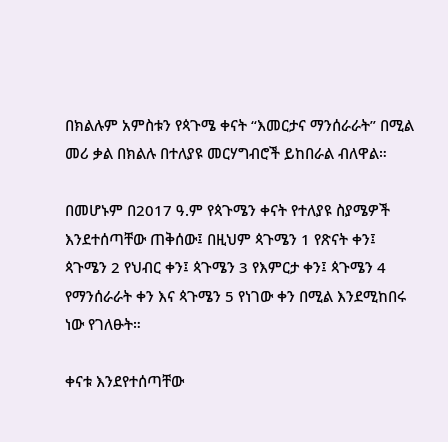በክልሉም አምስቱን የጳጉሜ ቀናት “እመርታና ማንሰራራት” በሚል መሪ ቃል በክልሉ በተለያዩ መርሃግብሮች ይከበራል ብለዋል።

በመሆኑም በ2017 ዓ.ም የጳጉሜን ቀናት የተለያዩ ስያሜዎች እንደተሰጣቸው ጠቅሰው፤ በዚህም ጳጉሜን 1 የጽናት ቀን፤ ጳጉሜን 2 የህብር ቀን፤ ጳጉሜን 3 የእምርታ ቀን፤ ጳጉሜን 4 የማንሰራራት ቀን እና ጳጉሜን 5 የነገው ቀን በሚል እንደሚከበሩ ነው የገለፁት።

ቀናቱ እንደየተሰጣቸው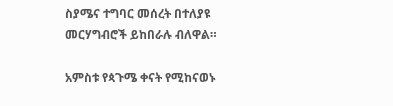ስያሜና ተግባር መሰረት በተለያዩ መርሃግብሮች ይከበራሉ ብለዋል።

አምስቱ የጳጉሜ ቀናት የሚከናወኑ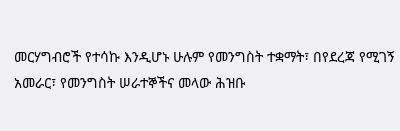መርሃግብሮች የተሳኩ እንዲሆኑ ሁሉም የመንግስት ተቋማት፣ በየደረጃ የሚገኝ አመራር፣ የመንግስት ሠራተኞችና መላው ሕዝቡ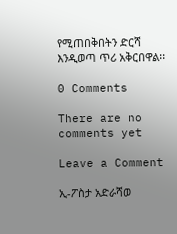የሚጠበቅበትን ድርሻ እንዲወጣ ጥሪ አቅርበዋል፡፡

0 Comments

There are no comments yet

Leave a Comment

ኢ-ፖስታ አድራሻወ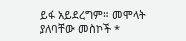ይፋ አይደረግም። መሞላት ያለባቸው መስኮች *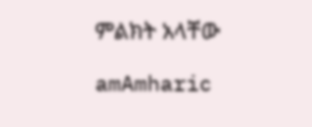ምልክት አላቸው

amAmharic